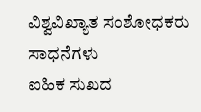ವಿಶ್ವವಿಖ್ಯಾತ ಸಂಶೋಧಕರು ಸಾಧನೆಗಳು
ಐಹಿಕ ಸುಖದ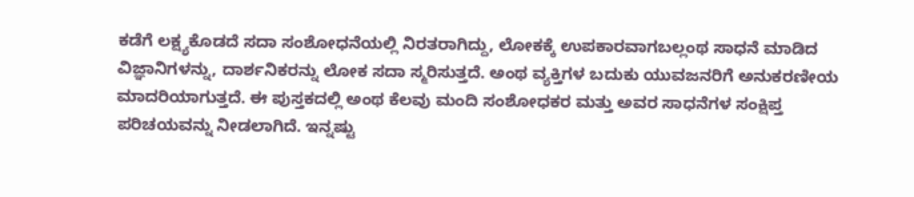ಕಡೆಗೆ ಲಕ್ಷ್ಯಕೊಡದೆ ಸದಾ ಸಂಶೋಧನೆಯಲ್ಲಿ ನಿರತರಾಗಿದ್ದು, ಲೋಕಕ್ಕೆ ಉಪಕಾರವಾಗಬಲ್ಲಂಥ ಸಾಧನೆ ಮಾಡಿದ ವಿಜ್ಞಾನಿಗಳನ್ನು, ದಾರ್ಶನಿಕರನ್ನು ಲೋಕ ಸದಾ ಸ್ಮರಿಸುತ್ತದೆ. ಅಂಥ ವ್ಯಕ್ತಿಗಳ ಬದುಕು ಯುವಜನರಿಗೆ ಅನುಕರಣೀಯ ಮಾದರಿಯಾಗುತ್ತದೆ. ಈ ಪುಸ್ತಕದಲ್ಲಿ ಅಂಥ ಕೆಲವು ಮಂದಿ ಸಂಶೋಧಕರ ಮತ್ತು ಅವರ ಸಾಧನೆಗಳ ಸಂಕ್ಷಿಪ್ತ ಪರಿಚಯವನ್ನು ನೀಡಲಾಗಿದೆ. ಇನ್ನಷ್ಟು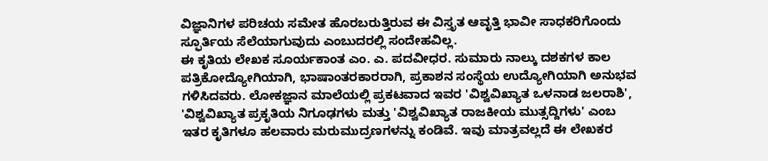ವಿಜ್ಞಾನಿಗಳ ಪರಿಚಯ ಸಮೇತ ಹೊರಬರುತ್ತಿರುವ ಈ ವಿಸ್ತೃತ ಆವೃತ್ತಿ ಭಾವೀ ಸಾಧಕರಿಗೊಂದು ಸ್ಫೂರ್ತಿಯ ಸೆಲೆಯಾಗುವುದು ಎಂಬುದರಲ್ಲಿ ಸಂದೇಹವಿಲ್ಲ.
ಈ ಕೃತಿಯ ಲೇಖಕ ಸೂರ್ಯಕಾಂತ ಎಂ. ಎ. ಪದವೀಧರ. ಸುಮಾರು ನಾಲ್ಕು ದಶಕಗಳ ಕಾಲ ಪತ್ರಿಕೋದ್ಯೋಗಿಯಾಗಿ, ಭಾಷಾಂತರಕಾರರಾಗಿ, ಪ್ರಕಾಶನ ಸಂಸ್ಥೆಯ ಉದ್ಯೋಗಿಯಾಗಿ ಅನುಭವ ಗಳಿಸಿದವರು. ಲೋಕಜ್ಞಾನ ಮಾಲೆಯಲ್ಲಿ ಪ್ರಕಟವಾದ ಇವರ 'ವಿಶ್ವವಿಖ್ಯಾತ ಒಳನಾಡ ಜಲರಾಶಿ', 'ವಿಶ್ವವಿಖ್ಯಾತ ಪ್ರಕೃತಿಯ ನಿಗೂಢಗಳು ಮತ್ತು 'ವಿಶ್ವವಿಖ್ಯಾತ ರಾಜಕೀಯ ಮುತ್ಸದ್ದಿಗಳು' ಎಂಬ ಇತರ ಕೃತಿಗಳೂ ಹಲವಾರು ಮರುಮುದ್ರಣಗಳನ್ನು ಕಂಡಿವೆ. ಇವು ಮಾತ್ರವಲ್ಲದೆ ಈ ಲೇಖಕರ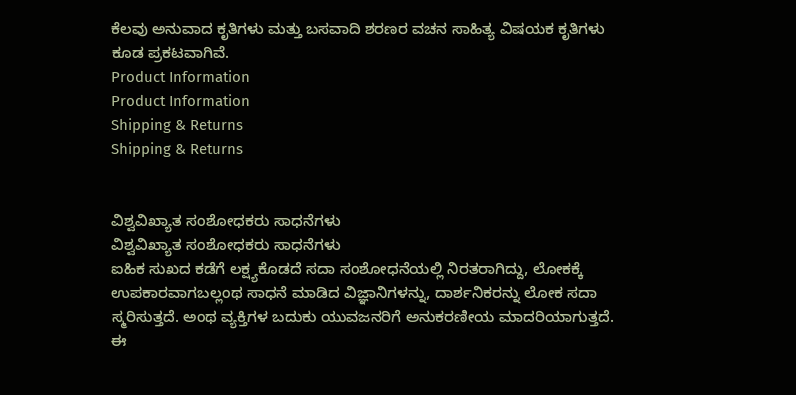ಕೆಲವು ಅನುವಾದ ಕೃತಿಗಳು ಮತ್ತು ಬಸವಾದಿ ಶರಣರ ವಚನ ಸಾಹಿತ್ಯ ವಿಷಯಕ ಕೃತಿಗಳು ಕೂಡ ಪ್ರಕಟವಾಗಿವೆ.
Product Information
Product Information
Shipping & Returns
Shipping & Returns


ವಿಶ್ವವಿಖ್ಯಾತ ಸಂಶೋಧಕರು ಸಾಧನೆಗಳು
ವಿಶ್ವವಿಖ್ಯಾತ ಸಂಶೋಧಕರು ಸಾಧನೆಗಳು
ಐಹಿಕ ಸುಖದ ಕಡೆಗೆ ಲಕ್ಷ್ಯಕೊಡದೆ ಸದಾ ಸಂಶೋಧನೆಯಲ್ಲಿ ನಿರತರಾಗಿದ್ದು, ಲೋಕಕ್ಕೆ ಉಪಕಾರವಾಗಬಲ್ಲಂಥ ಸಾಧನೆ ಮಾಡಿದ ವಿಜ್ಞಾನಿಗಳನ್ನು, ದಾರ್ಶನಿಕರನ್ನು ಲೋಕ ಸದಾ ಸ್ಮರಿಸುತ್ತದೆ. ಅಂಥ ವ್ಯಕ್ತಿಗಳ ಬದುಕು ಯುವಜನರಿಗೆ ಅನುಕರಣೀಯ ಮಾದರಿಯಾಗುತ್ತದೆ. ಈ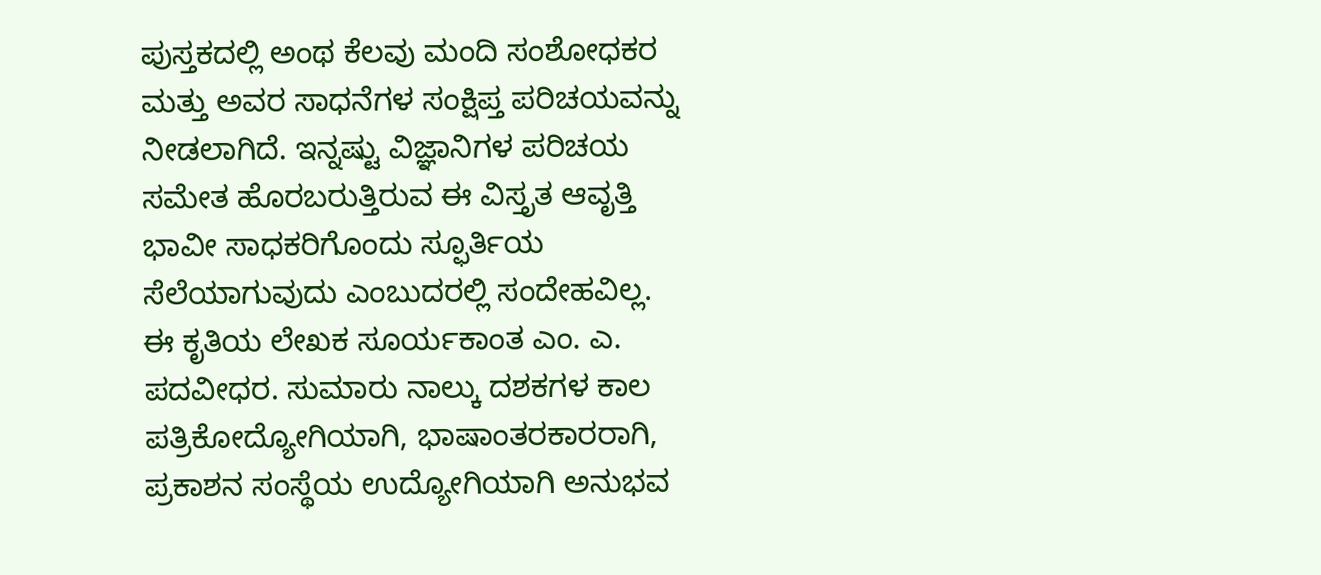ಪುಸ್ತಕದಲ್ಲಿ ಅಂಥ ಕೆಲವು ಮಂದಿ ಸಂಶೋಧಕರ ಮತ್ತು ಅವರ ಸಾಧನೆಗಳ ಸಂಕ್ಷಿಪ್ತ ಪರಿಚಯವನ್ನು ನೀಡಲಾಗಿದೆ. ಇನ್ನಷ್ಟು ವಿಜ್ಞಾನಿಗಳ ಪರಿಚಯ ಸಮೇತ ಹೊರಬರುತ್ತಿರುವ ಈ ವಿಸ್ತೃತ ಆವೃತ್ತಿ ಭಾವೀ ಸಾಧಕರಿಗೊಂದು ಸ್ಫೂರ್ತಿಯ ಸೆಲೆಯಾಗುವುದು ಎಂಬುದರಲ್ಲಿ ಸಂದೇಹವಿಲ್ಲ.
ಈ ಕೃತಿಯ ಲೇಖಕ ಸೂರ್ಯಕಾಂತ ಎಂ. ಎ. ಪದವೀಧರ. ಸುಮಾರು ನಾಲ್ಕು ದಶಕಗಳ ಕಾಲ ಪತ್ರಿಕೋದ್ಯೋಗಿಯಾಗಿ, ಭಾಷಾಂತರಕಾರರಾಗಿ, ಪ್ರಕಾಶನ ಸಂಸ್ಥೆಯ ಉದ್ಯೋಗಿಯಾಗಿ ಅನುಭವ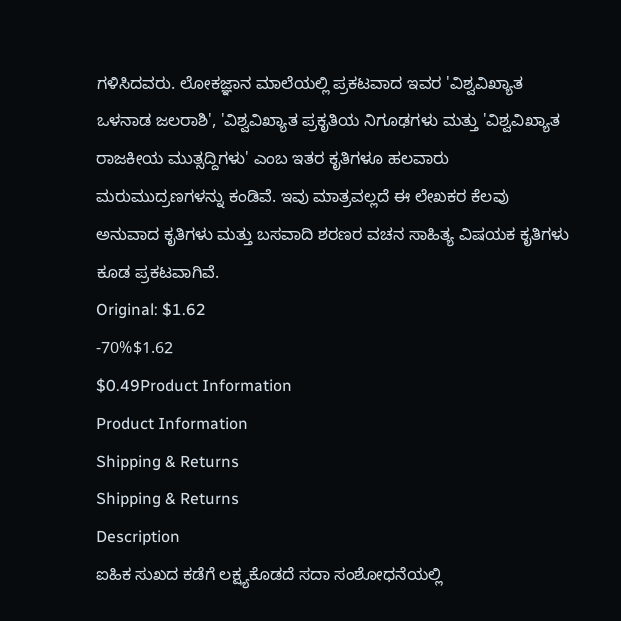ಗಳಿಸಿದವರು. ಲೋಕಜ್ಞಾನ ಮಾಲೆಯಲ್ಲಿ ಪ್ರಕಟವಾದ ಇವರ 'ವಿಶ್ವವಿಖ್ಯಾತ ಒಳನಾಡ ಜಲರಾಶಿ', 'ವಿಶ್ವವಿಖ್ಯಾತ ಪ್ರಕೃತಿಯ ನಿಗೂಢಗಳು ಮತ್ತು 'ವಿಶ್ವವಿಖ್ಯಾತ ರಾಜಕೀಯ ಮುತ್ಸದ್ದಿಗಳು' ಎಂಬ ಇತರ ಕೃತಿಗಳೂ ಹಲವಾರು ಮರುಮುದ್ರಣಗಳನ್ನು ಕಂಡಿವೆ. ಇವು ಮಾತ್ರವಲ್ಲದೆ ಈ ಲೇಖಕರ ಕೆಲವು ಅನುವಾದ ಕೃತಿಗಳು ಮತ್ತು ಬಸವಾದಿ ಶರಣರ ವಚನ ಸಾಹಿತ್ಯ ವಿಷಯಕ ಕೃತಿಗಳು ಕೂಡ ಪ್ರಕಟವಾಗಿವೆ.
Original: $1.62
-70%$1.62
$0.49Product Information
Product Information
Shipping & Returns
Shipping & Returns
Description
ಐಹಿಕ ಸುಖದ ಕಡೆಗೆ ಲಕ್ಷ್ಯಕೊಡದೆ ಸದಾ ಸಂಶೋಧನೆಯಲ್ಲಿ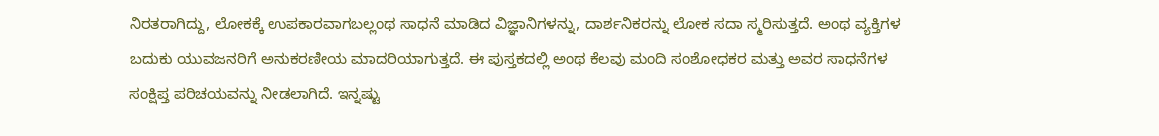ನಿರತರಾಗಿದ್ದು, ಲೋಕಕ್ಕೆ ಉಪಕಾರವಾಗಬಲ್ಲಂಥ ಸಾಧನೆ ಮಾಡಿದ ವಿಜ್ಞಾನಿಗಳನ್ನು, ದಾರ್ಶನಿಕರನ್ನು ಲೋಕ ಸದಾ ಸ್ಮರಿಸುತ್ತದೆ. ಅಂಥ ವ್ಯಕ್ತಿಗಳ ಬದುಕು ಯುವಜನರಿಗೆ ಅನುಕರಣೀಯ ಮಾದರಿಯಾಗುತ್ತದೆ. ಈ ಪುಸ್ತಕದಲ್ಲಿ ಅಂಥ ಕೆಲವು ಮಂದಿ ಸಂಶೋಧಕರ ಮತ್ತು ಅವರ ಸಾಧನೆಗಳ ಸಂಕ್ಷಿಪ್ತ ಪರಿಚಯವನ್ನು ನೀಡಲಾಗಿದೆ. ಇನ್ನಷ್ಟು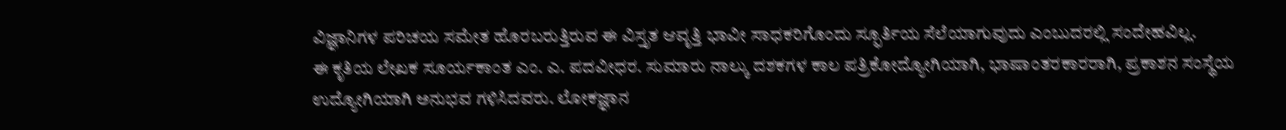ವಿಜ್ಞಾನಿಗಳ ಪರಿಚಯ ಸಮೇತ ಹೊರಬರುತ್ತಿರುವ ಈ ವಿಸ್ತೃತ ಆವೃತ್ತಿ ಭಾವೀ ಸಾಧಕರಿಗೊಂದು ಸ್ಫೂರ್ತಿಯ ಸೆಲೆಯಾಗುವುದು ಎಂಬುದರಲ್ಲಿ ಸಂದೇಹವಿಲ್ಲ.
ಈ ಕೃತಿಯ ಲೇಖಕ ಸೂರ್ಯಕಾಂತ ಎಂ. ಎ. ಪದವೀಧರ. ಸುಮಾರು ನಾಲ್ಕು ದಶಕಗಳ ಕಾಲ ಪತ್ರಿಕೋದ್ಯೋಗಿಯಾಗಿ, ಭಾಷಾಂತರಕಾರರಾಗಿ, ಪ್ರಕಾಶನ ಸಂಸ್ಥೆಯ ಉದ್ಯೋಗಿಯಾಗಿ ಅನುಭವ ಗಳಿಸಿದವರು. ಲೋಕಜ್ಞಾನ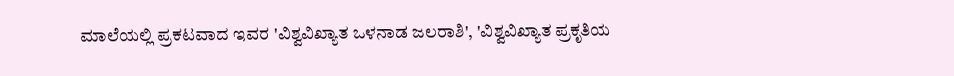ಮಾಲೆಯಲ್ಲಿ ಪ್ರಕಟವಾದ ಇವರ 'ವಿಶ್ವವಿಖ್ಯಾತ ಒಳನಾಡ ಜಲರಾಶಿ', 'ವಿಶ್ವವಿಖ್ಯಾತ ಪ್ರಕೃತಿಯ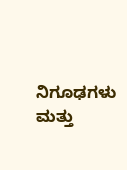ನಿಗೂಢಗಳು ಮತ್ತು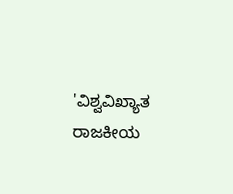'ವಿಶ್ವವಿಖ್ಯಾತ ರಾಜಕೀಯ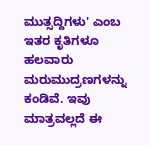ಮುತ್ಸದ್ದಿಗಳು' ಎಂಬ ಇತರ ಕೃತಿಗಳೂ ಹಲವಾರು ಮರುಮುದ್ರಣಗಳನ್ನು ಕಂಡಿವೆ. ಇವು ಮಾತ್ರವಲ್ಲದೆ ಈ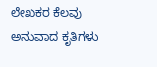ಲೇಖಕರ ಕೆಲವು ಅನುವಾದ ಕೃತಿಗಳು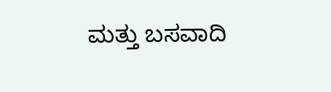ಮತ್ತು ಬಸವಾದಿ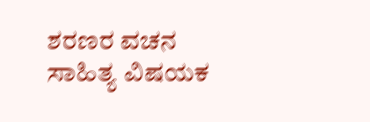ಶರಣರ ವಚನ ಸಾಹಿತ್ಯ ವಿಷಯಕ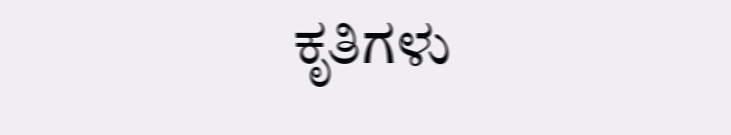ಕೃತಿಗಳು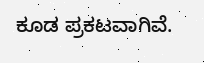ಕೂಡ ಪ್ರಕಟವಾಗಿವೆ.